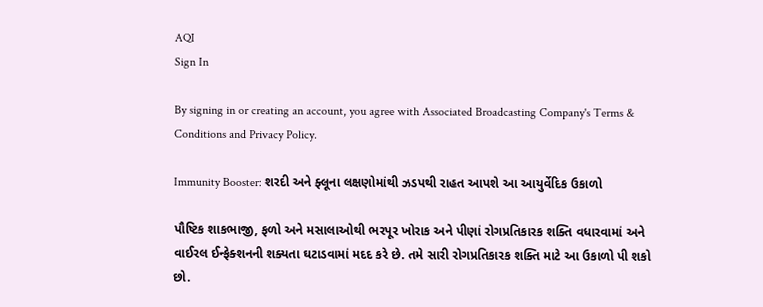AQI
Sign In

By signing in or creating an account, you agree with Associated Broadcasting Company's Terms & Conditions and Privacy Policy.

Immunity Booster: શરદી અને ફ્લૂના લક્ષણોમાંથી ઝડપથી રાહત આપશે આ આયુર્વેદિક ઉકાળો

પૌષ્ટિક શાકભાજી, ફળો અને મસાલાઓથી ભરપૂર ખોરાક અને પીણાં રોગપ્રતિકારક શક્તિ વધારવામાં અને વાઈરલ ઈન્ફેક્શનની શક્યતા ઘટાડવામાં મદદ કરે છે. તમે સારી રોગપ્રતિકારક શક્તિ માટે આ ઉકાળો પી શકો છો.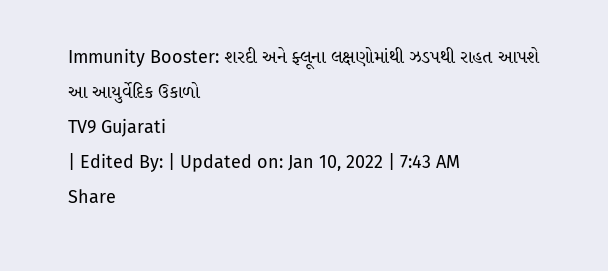Immunity Booster: શરદી અને ફ્લૂના લક્ષણોમાંથી ઝડપથી રાહત આપશે આ આયુર્વેદિક ઉકાળો
TV9 Gujarati
| Edited By: | Updated on: Jan 10, 2022 | 7:43 AM
Share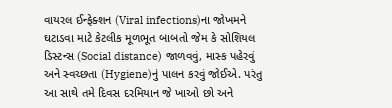વાયરલ ઈન્ફેક્શન (Viral infections)ના જોખમને ઘટાડવા માટે કેટલીક મૂળભૂત બાબતો જેમ કે સોશિયલ ડિસ્ટન્સ (Social distance) જાળવવું, માસ્ક પહેરવું અને સ્વચ્છતા (Hygiene)નું પાલન કરવું જોઈએ. પરંતુ આ સાથે તમે દિવસ દરમિયાન જે ખાઓ છો અને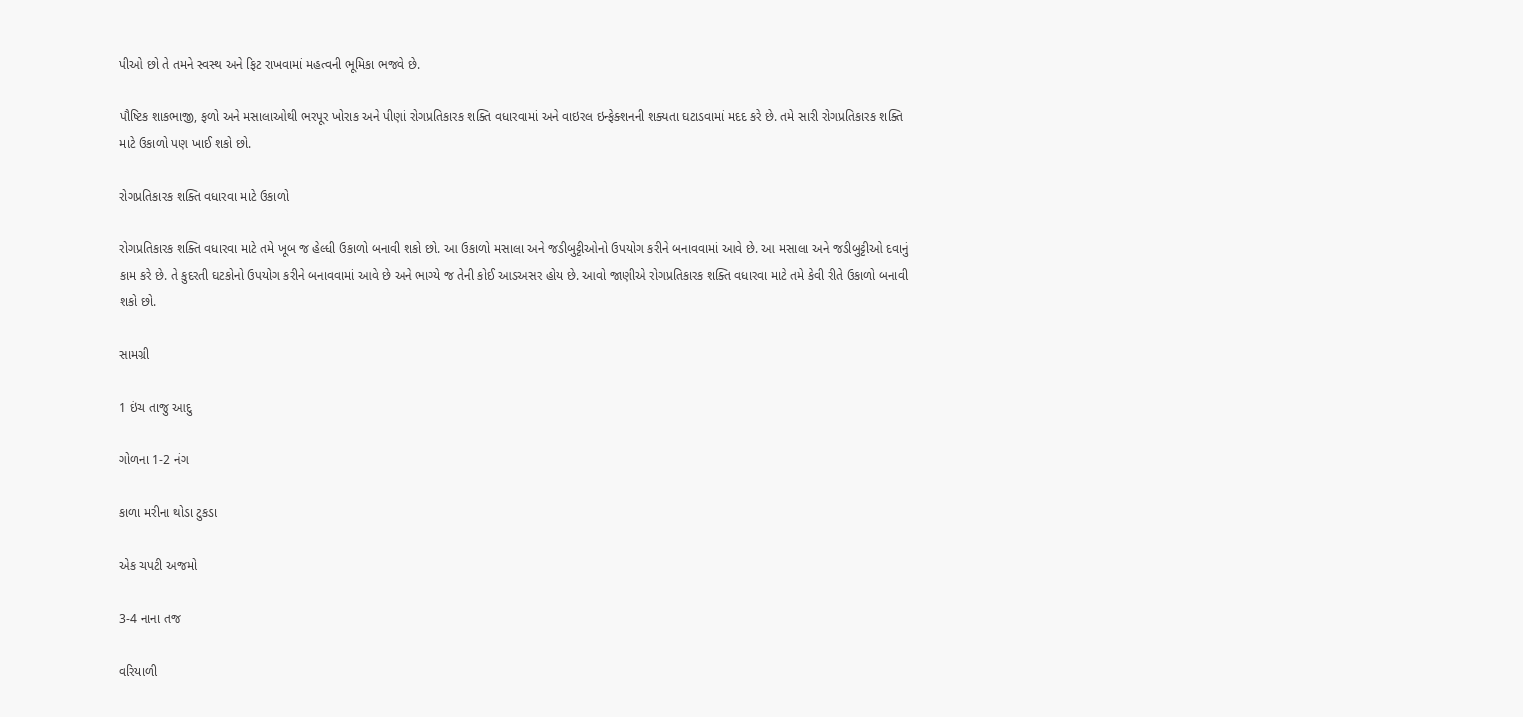પીઓ છો તે તમને સ્વસ્થ અને ફિટ રાખવામાં મહત્વની ભૂમિકા ભજવે છે.

પૌષ્ટિક શાકભાજી, ફળો અને મસાલાઓથી ભરપૂર ખોરાક અને પીણાં રોગપ્રતિકારક શક્તિ વધારવામાં અને વાઇરલ ઇન્ફેક્શનની શક્યતા ઘટાડવામાં મદદ કરે છે. તમે સારી રોગપ્રતિકારક શક્તિ માટે ઉકાળો પણ ખાઈ શકો છો.

રોગપ્રતિકારક શક્તિ વધારવા માટે ઉકાળો

રોગપ્રતિકારક શક્તિ વધારવા માટે તમે ખૂબ જ હેલ્ધી ઉકાળો બનાવી શકો છો. આ ઉકાળો મસાલા અને જડીબુટ્ટીઓનો ઉપયોગ કરીને બનાવવામાં આવે છે. આ મસાલા અને જડીબુટ્ટીઓ દવાનું કામ કરે છે. તે કુદરતી ઘટકોનો ઉપયોગ કરીને બનાવવામાં આવે છે અને ભાગ્યે જ તેની કોઈ આડઅસર હોય છે. આવો જાણીએ રોગપ્રતિકારક શક્તિ વધારવા માટે તમે કેવી રીતે ઉકાળો બનાવી શકો છો.

સામગ્રી

1 ઇંચ તાજુ આદુ

ગોળના 1-2 નંગ

કાળા મરીના થોડા ટુકડા

એક ચપટી અજમો

3-4 નાના તજ

વરિયાળી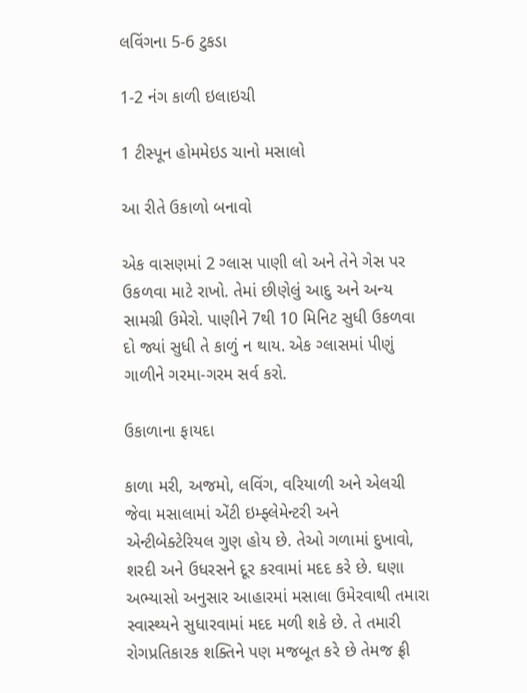લવિંગના 5-6 ટુકડા

1-2 નંગ કાળી ઇલાઇચી

1 ટીસ્પૂન હોમમેઇડ ચાનો મસાલો

આ રીતે ઉકાળો બનાવો

એક વાસણમાં 2 ગ્લાસ પાણી લો અને તેને ગેસ પર ઉકળવા માટે રાખો. તેમાં છીણેલું આદુ અને અન્ય સામગ્રી ઉમેરો. પાણીને 7થી 10 મિનિટ સુધી ઉકળવા દો જ્યાં સુધી તે કાળું ન થાય. એક ગ્લાસમાં પીણું ગાળીને ગરમા-ગરમ સર્વ કરો.

ઉકાળાના ફાયદા

કાળા મરી, અજમો, લવિંગ, વરિયાળી અને એલચી જેવા મસાલામાં એંટી ઇમ્ફ્લેમેન્ટરી અને એન્ટીબેક્ટેરિયલ ગુણ હોય છે. તેઓ ગળામાં દુખાવો, શરદી અને ઉધરસને દૂર કરવામાં મદદ કરે છે. ઘણા અભ્યાસો અનુસાર આહારમાં મસાલા ઉમેરવાથી તમારા સ્વાસ્થ્યને સુધારવામાં મદદ મળી શકે છે. તે તમારી રોગપ્રતિકારક શક્તિને પણ મજબૂત કરે છે તેમજ ફ્રી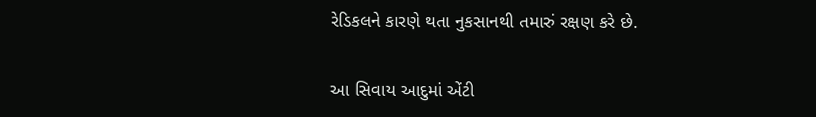રેડિકલને કારણે થતા નુકસાનથી તમારું રક્ષણ કરે છે.

આ સિવાય આદુમાં એંટી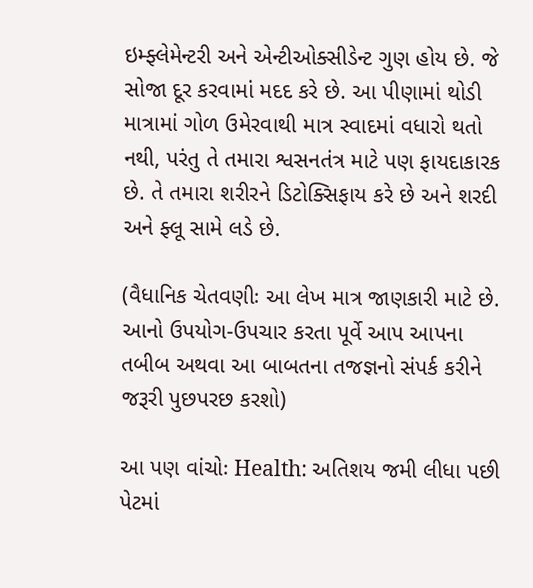ઇમ્ફ્લેમેન્ટરી અને એન્ટીઓક્સીડેન્ટ ગુણ હોય છે. જે સોજા દૂર કરવામાં મદદ કરે છે. આ પીણામાં થોડી માત્રામાં ગોળ ઉમેરવાથી માત્ર સ્વાદમાં વધારો થતો નથી, પરંતુ તે તમારા શ્વસનતંત્ર માટે પણ ફાયદાકારક છે. તે તમારા શરીરને ડિટોક્સિફાય કરે છે અને શરદી અને ફ્લૂ સામે લડે છે.

(વૈધાનિક ચેતવણીઃ આ લેખ માત્ર જાણકારી માટે છે. આનો ઉપયોગ-ઉપચાર કરતા પૂર્વે આપ આપના તબીબ અથવા આ બાબતના તજજ્ઞનો સંપર્ક કરીને જરૂરી પુછપરછ કરશો)

આ પણ વાંચોઃ Health: અતિશય જમી લીધા પછી પેટમાં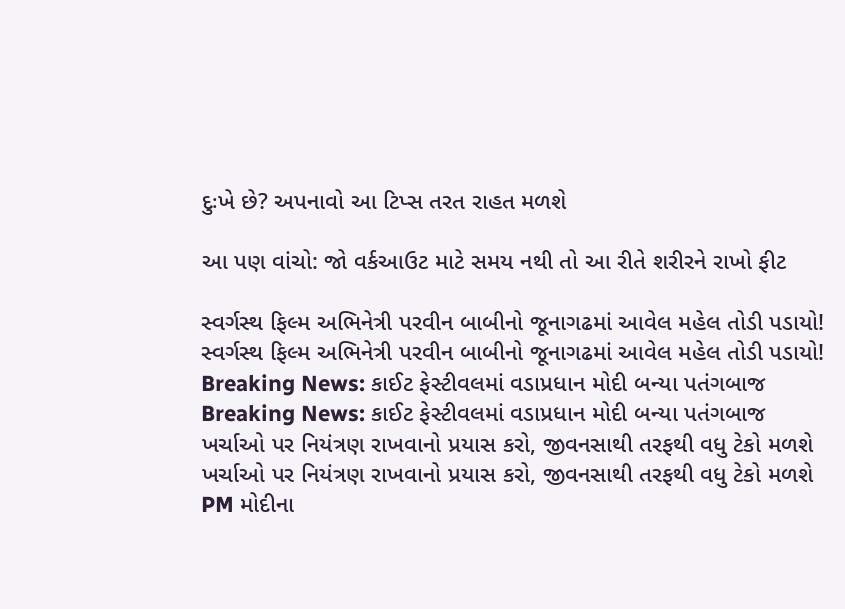દુઃખે છે? અપનાવો આ ટિપ્સ તરત રાહત મળશે

આ પણ વાંચો: જો વર્કઆઉટ માટે સમય નથી તો આ રીતે શરીરને રાખો ફીટ

સ્વર્ગસ્થ ફિલ્મ અભિનેત્રી પરવીન બાબીનો જૂનાગઢમાં આવેલ મહેલ તોડી પડાયો!
સ્વર્ગસ્થ ફિલ્મ અભિનેત્રી પરવીન બાબીનો જૂનાગઢમાં આવેલ મહેલ તોડી પડાયો!
Breaking News: કાઈટ ફેસ્ટીવલમાં વડાપ્રધાન મોદી બન્યા પતંગબાજ
Breaking News: કાઈટ ફેસ્ટીવલમાં વડાપ્રધાન મોદી બન્યા પતંગબાજ
ખર્ચાઓ પર નિયંત્રણ રાખવાનો પ્રયાસ કરો, જીવનસાથી તરફથી વધુ ટેકો મળશે
ખર્ચાઓ પર નિયંત્રણ રાખવાનો પ્રયાસ કરો, જીવનસાથી તરફથી વધુ ટેકો મળશે
PM મોદીના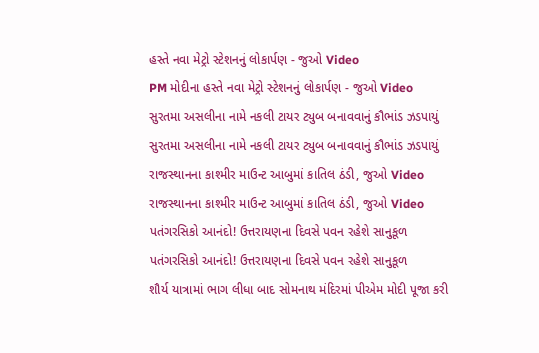હસ્તે નવા મેટ્રો સ્ટેશનનું લોકાર્પણ - જુઓ Video
PM મોદીના હસ્તે નવા મેટ્રો સ્ટેશનનું લોકાર્પણ - જુઓ Video
સુરતમા અસલીના નામે નકલી ટાયર ટ્યુબ બનાવવાનું કૌભાંડ ઝડપાયું
સુરતમા અસલીના નામે નકલી ટાયર ટ્યુબ બનાવવાનું કૌભાંડ ઝડપાયું
રાજસ્થાનના કાશ્મીર માઉન્ટ આબુમાં કાતિલ ઠંડી, જુઓ Video
રાજસ્થાનના કાશ્મીર માઉન્ટ આબુમાં કાતિલ ઠંડી, જુઓ Video
પતંગરસિકો આનંદો! ઉત્તરાયણના દિવસે પવન રહેશે સાનુકૂળ
પતંગરસિકો આનંદો! ઉત્તરાયણના દિવસે પવન રહેશે સાનુકૂળ
શૌર્ય યાત્રામાં ભાગ લીધા બાદ સોમનાથ મંદિરમાં પીએમ મોદી પૂજા કરી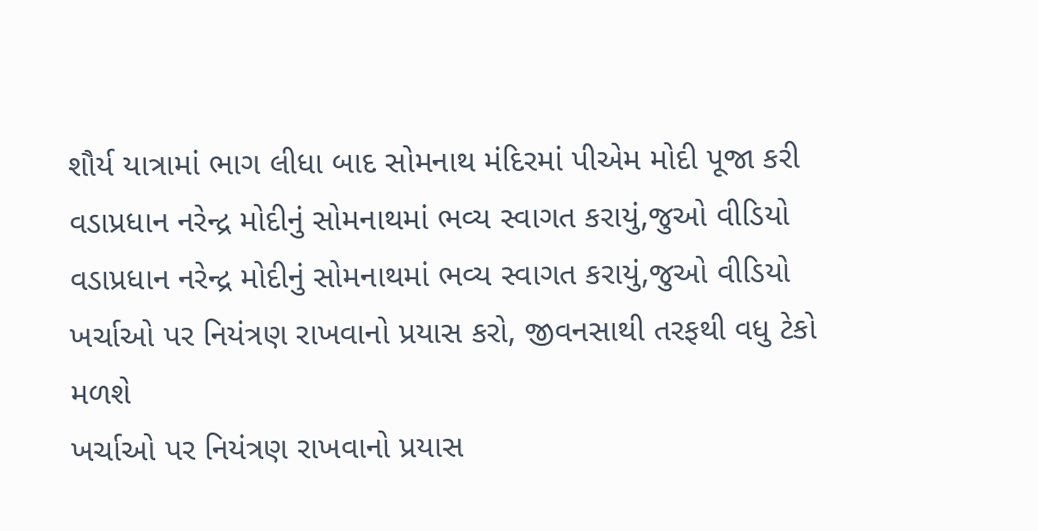શૌર્ય યાત્રામાં ભાગ લીધા બાદ સોમનાથ મંદિરમાં પીએમ મોદી પૂજા કરી
વડાપ્રધાન નરેન્દ્ર મોદીનું સોમનાથમાં ભવ્ય સ્વાગત કરાયું,જુઓ વીડિયો
વડાપ્રધાન નરેન્દ્ર મોદીનું સોમનાથમાં ભવ્ય સ્વાગત કરાયું,જુઓ વીડિયો
ખર્ચાઓ પર નિયંત્રણ રાખવાનો પ્રયાસ કરો, જીવનસાથી તરફથી વધુ ટેકો મળશે
ખર્ચાઓ પર નિયંત્રણ રાખવાનો પ્રયાસ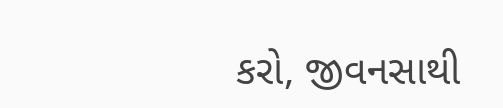કરો, જીવનસાથી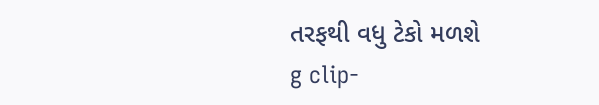તરફથી વધુ ટેકો મળશે
g clip-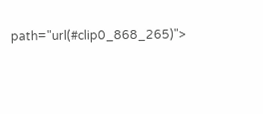path="url(#clip0_868_265)">